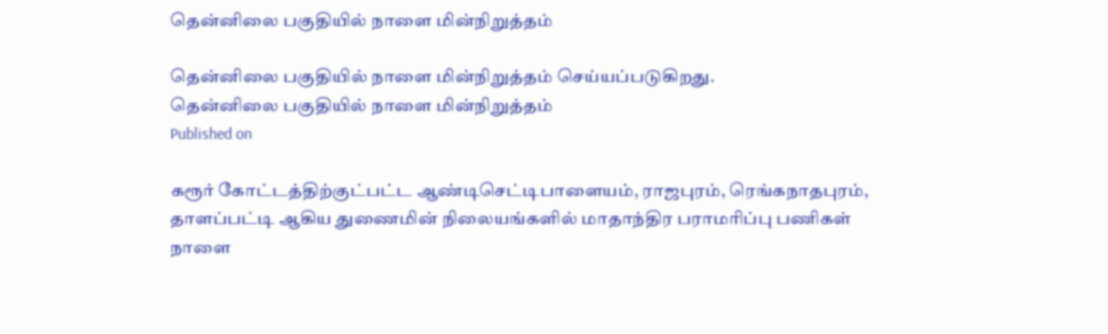தென்னிலை பகுதியில் நாளை மின்நிறுத்தம்

தென்னிலை பகுதியில் நாளை மின்நிறுத்தம் செய்யப்படுகிறது.
தென்னிலை பகுதியில் நாளை மின்நிறுத்தம்
Published on

கரூர் கோட்டத்திற்குட்பட்ட ஆண்டிசெட்டிபாளையம், ராஜபுரம், ரெங்கநாதபுரம், தாளப்பட்டி ஆகிய துணைமின் நிலையங்களில் மாதாந்திர பராமரிப்பு பணிகள் நாளை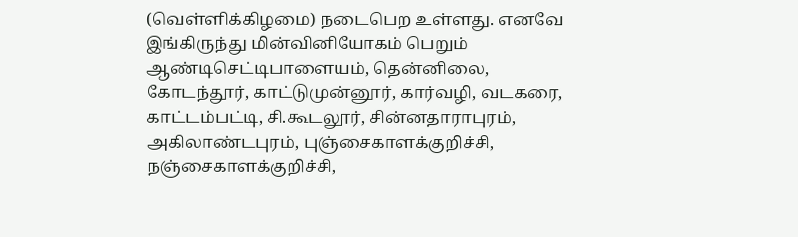(வெள்ளிக்கிழமை) நடைபெற உள்ளது. எனவே இங்கிருந்து மின்வினியோகம் பெறும் ஆண்டிசெட்டிபாளையம், தென்னிலை, கோடந்தூர், காட்டுமுன்னூர், கார்வழி, வடகரை, காட்டம்பட்டி, சி.கூடலூர், சின்னதாராபுரம், அகிலாண்டபுரம், புஞ்சைகாளக்குறிச்சி, நஞ்சைகாளக்குறிச்சி,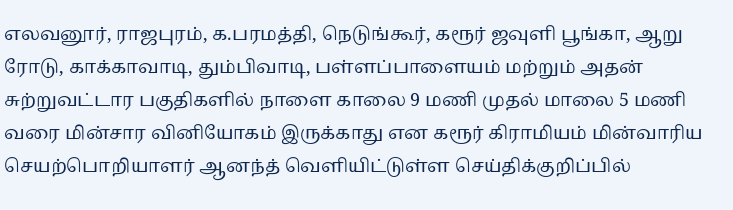எலவனூர், ராஜபுரம், க.பரமத்தி, நெடுங்கூர், கரூர் ஜவுளி பூங்கா, ஆறு ரோடு, காக்காவாடி, தும்பிவாடி, பள்ளப்பாளையம் மற்றும் அதன் சுற்றுவட்டார பகுதிகளில் நாளை காலை 9 மணி முதல் மாலை 5 மணி வரை மின்சார வினியோகம் இருக்காது என கரூர் கிராமியம் மின்வாரிய செயற்பொறியாளர் ஆனந்த் வெளியிட்டுள்ள செய்திக்குறிப்பில்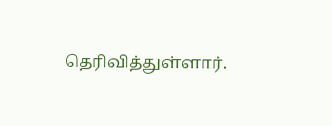தெரிவித்துள்ளார்.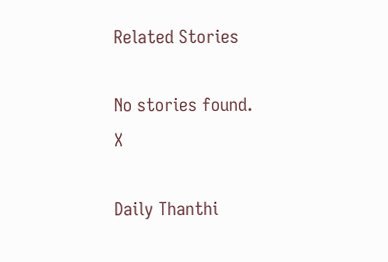Related Stories

No stories found.
X

Daily Thanthi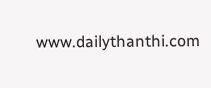www.dailythanthi.com